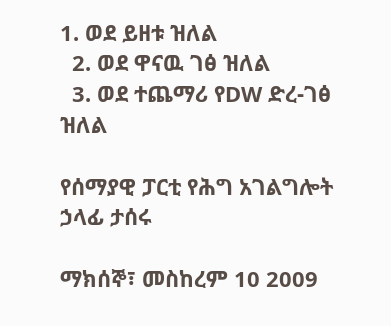1. ወደ ይዘቱ ዝለል
  2. ወደ ዋናዉ ገፅ ዝለል
  3. ወደ ተጨማሪ የDW ድረ-ገፅ ዝለል

የሰማያዊ ፓርቲ የሕግ አገልግሎት ኃላፊ ታሰሩ

ማክሰኞ፣ መስከረም 10 2009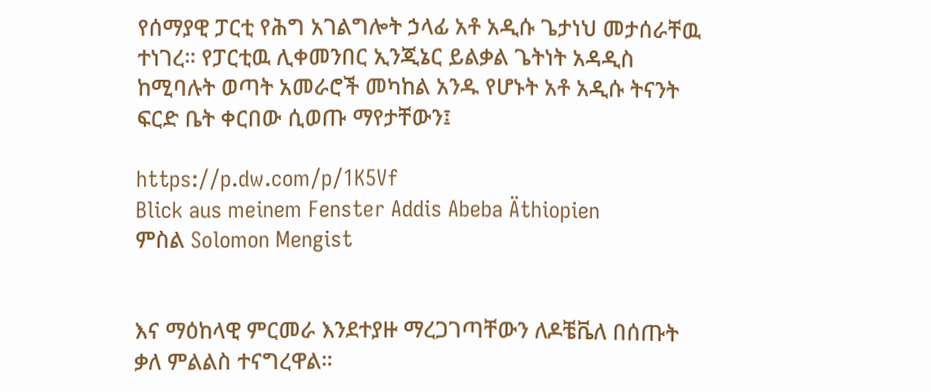የሰማያዊ ፓርቲ የሕግ አገልግሎት ኃላፊ አቶ አዲሱ ጌታነህ መታሰራቸዉ ተነገረ። የፓርቲዉ ሊቀመንበር ኢንጂኔር ይልቃል ጌትነት አዳዲስ ከሚባሉት ወጣት አመራሮች መካከል አንዱ የሆኑት አቶ አዲሱ ትናንት ፍርድ ቤት ቀርበው ሲወጡ ማየታቸውን፤

https://p.dw.com/p/1K5Vf
Blick aus meinem Fenster Addis Abeba Äthiopien
ምስል Solomon Mengist


እና ማዕከላዊ ምርመራ እንደተያዙ ማረጋገጣቸውን ለዶቼቬለ በሰጡት ቃለ ምልልስ ተናግረዋል።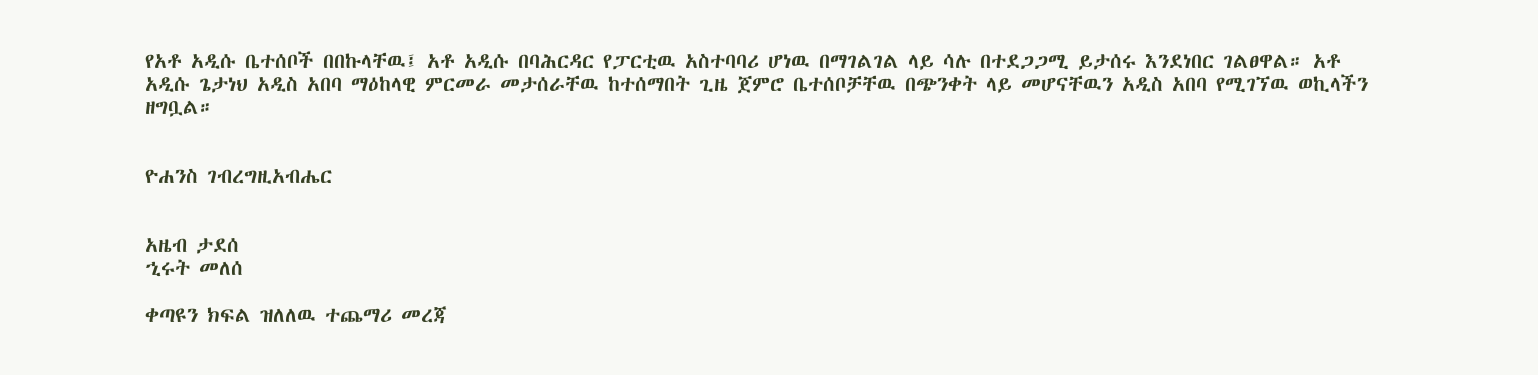የአቶ አዲሱ ቤተሰቦች በበኩላቸዉ፤ አቶ አዲሱ በባሕርዳር የፓርቲዉ አስተባባሪ ሆነዉ በማገልገል ላይ ሳሉ በተደጋጋሚ ይታሰሩ እንደነበር ገልፀዋል። አቶ አዲሱ ጌታነህ አዲስ አበባ ማዕከላዊ ምርመራ መታሰራቸዉ ከተሰማበት ጊዜ ጀምሮ ቤተሰቦቻቸዉ በጭንቀት ላይ መሆናቸዉን አዲስ አበባ የሚገኘዉ ወኪላችን ዘግቧል።


ዮሐንስ ገብረግዚአብሔር


አዜብ ታደሰ
ኂሩት መለሰ

ቀጣዩን ክፍል ዝለለዉ ተጨማሪ መረጃ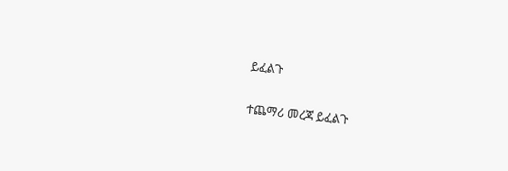ይፈልጉ

ተጨማሪ መረጃ ይፈልጉ